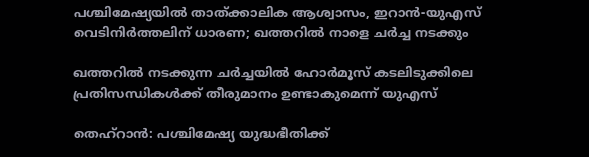പശ്ചിമേഷ്യയില്‍ താത്ക്കാലിക ആശ്വാസം, ഇറാന്‍-യുഎസ് വെടിനിര്‍ത്തലിന് ധാരണ; ഖത്തറില്‍ നാളെ ചര്‍ച്ച നടക്കും

ഖത്തറില്‍ നടക്കുന്ന ചര്‍ച്ചയില്‍ ഹോര്‍മൂസ് കടലിടുക്കിലെ പ്രതിസന്ധികള്‍ക്ക് തീരുമാനം ഉണ്ടാകുമെന്ന് യുഎസ്

തെഹ്റാൻ: പശ്ചിമേഷ്യ യുദ്ധഭീതിക്ക്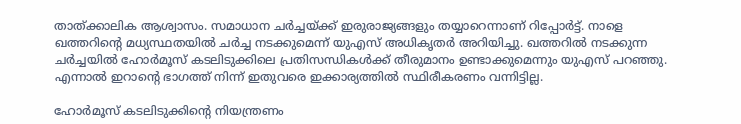താത്ക്കാലിക ആശ്വാസം. സമാധാന ചര്‍ച്ചയ്ക്ക് ഇരുരാജ്യങ്ങളും തയ്യാറെന്നാണ് റിപ്പോര്‍ട്ട്. നാളെ ഖത്തറിന്റെ മധ്യസ്ഥതയില്‍ ചര്‍ച്ച നടക്കുമെന്ന് യുഎസ് അധികൃതര്‍ അറിയിച്ചു. ഖത്തറില്‍ നടക്കുന്ന ചര്‍ച്ചയില്‍ ഹോര്‍മൂസ് കടലിടുക്കിലെ പ്രതിസന്ധികള്‍ക്ക് തീരുമാനം ഉണ്ടാക്കുമെന്നും യുഎസ് പറഞ്ഞു. എന്നാല്‍ ഇറാന്റെ ഭാഗത്ത് നിന്ന് ഇതുവരെ ഇക്കാര്യത്തില്‍ സ്ഥിരീകരണം വന്നിട്ടില്ല.

ഹോര്‍മൂസ് കടലിടുക്കിന്റെ നിയന്ത്രണം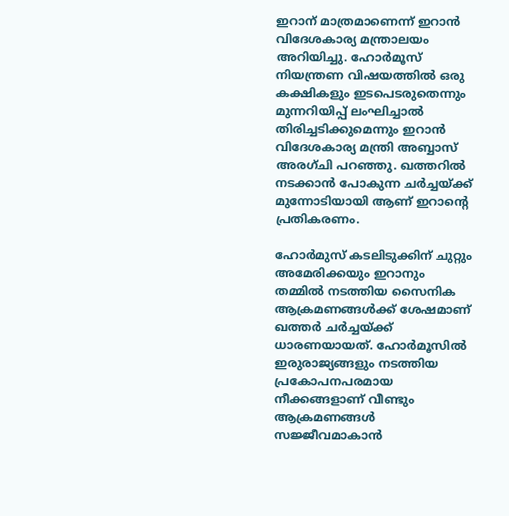ഇറാന് മാത്രമാണെന്ന് ഇറാന്‍ വിദേശകാര്യ മന്ത്രാലയം അറിയിച്ചു. ഹോര്‍മൂസ് നിയന്ത്രണ വിഷയത്തില്‍ ഒരു കക്ഷികളും ഇടപെടരുതെന്നും മുന്നറിയിപ്പ് ലംഘിച്ചാല്‍ തിരിച്ചടിക്കുമെന്നും ഇറാന്‍ വിദേശകാര്യ മന്ത്രി അബ്ബാസ് അരഗ്ചി പറഞ്ഞു. ഖത്തറില്‍ നടക്കാന്‍ പോകുന്ന ചര്‍ച്ചയ്ക്ക് മുന്നോടിയായി ആണ് ഇറാന്റെ പ്രതികരണം.

ഹോര്‍മുസ് കടലിടുക്കിന് ചുറ്റും അമേരിക്കയും ഇറാനും തമ്മില്‍ നടത്തിയ സൈനിക ആക്രമണങ്ങള്‍ക്ക് ശേഷമാണ് ഖത്തര്‍ ചര്‍ച്ചയ്ക്ക് ധാരണയായത്. ഹോര്‍മൂസില്‍ ഇരുരാജ്യങ്ങളും നടത്തിയ പ്രകോപനപരമായ നീക്കങ്ങളാണ് വീണ്ടും ആക്രമണങ്ങള്‍ സജ്ജീവമാകാന്‍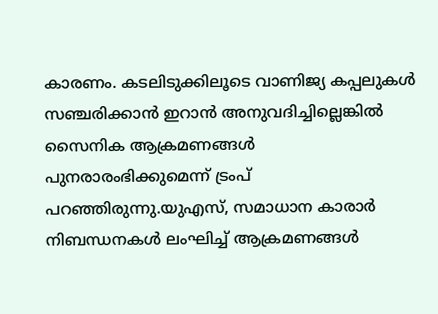കാരണം. കടലിടുക്കിലൂടെ വാണിജ്യ കപ്പലുകള്‍ സഞ്ചരിക്കാന്‍ ഇറാന്‍ അനുവദിച്ചില്ലെങ്കില്‍ സൈനിക ആക്രമണങ്ങള്‍ പുനരാരംഭിക്കുമെന്ന് ട്രംപ് പറഞ്ഞിരുന്നു.യുഎസ്, സമാധാന കാരാര്‍ നിബന്ധനകള്‍ ലംഘിച്ച് ആക്രമണങ്ങള്‍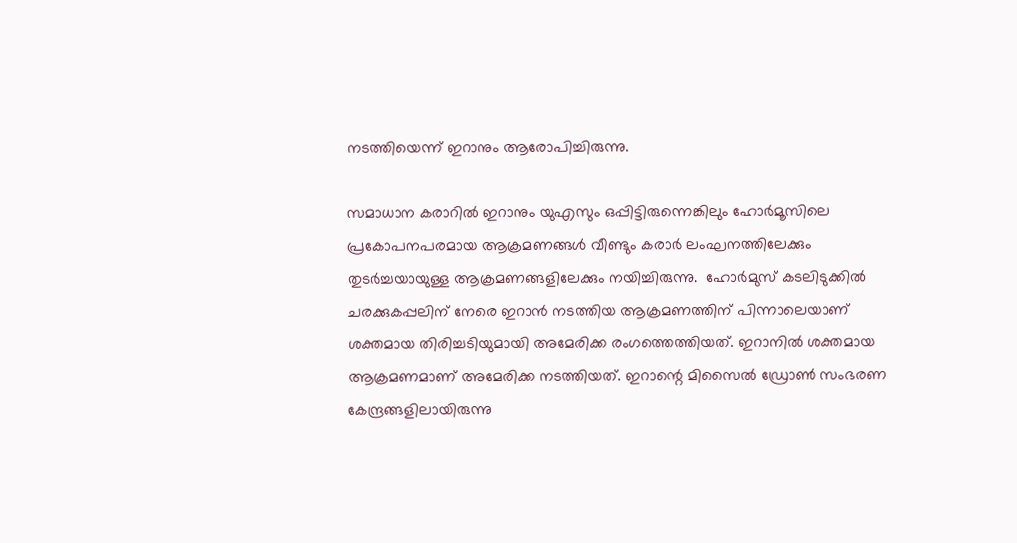നടത്തിയെന്ന് ഇറാനും ആരോപിച്ചിരുന്നു.

സമാധാന കരാറിൽ ഇറാനും യുഎസും ഒപ്പിട്ടിരുന്നെങ്കിലും ഹോർമൂസിലെ പ്രകോപനപരമായ ആക്രമണങ്ങൾ വീണ്ടും കരാർ ലംഘനത്തിലേക്കും തുടർച്ചയായുള്ള ആക്രമണങ്ങളിലേക്കും നയിച്ചിരുന്നു.  ഹോര്‍മുസ് കടലിടുക്കില്‍ ചരക്കുകപ്പലിന് നേരെ ഇറാന്‍ നടത്തിയ ആക്രമണത്തിന് പിന്നാലെയാണ് ശക്തമായ തിരിച്ചടിയുമായി അമേരിക്ക രംഗത്തെത്തിയത്. ഇറാനില്‍ ശക്തമായ ആക്രമണമാണ് അമേരിക്ക നടത്തിയത്. ഇറാന്റെ മിസൈല്‍ ഡ്രോണ്‍ സംഭരണ കേന്ദ്രങ്ങളിലായിരുന്നു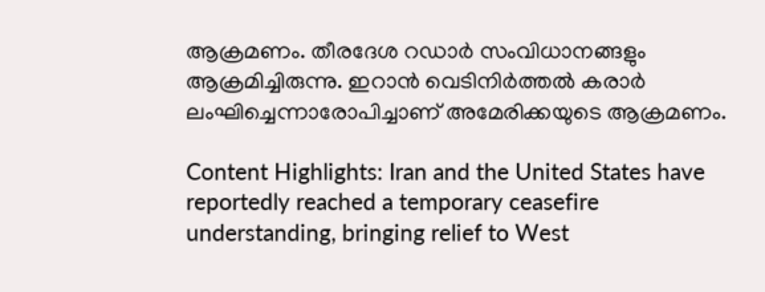ആക്രമണം. തീരദേശ റഡാര്‍ സംവിധാനങ്ങളും ആക്രമിച്ചിരുന്നു. ഇറാന്‍ വെടിനിര്‍ത്തല്‍ കരാര്‍ ലംഘിച്ചെന്നാരോപിച്ചാണ് അമേരിക്കയുടെ ആക്രമണം.

Content Highlights: Iran and the United States have reportedly reached a temporary ceasefire understanding, bringing relief to West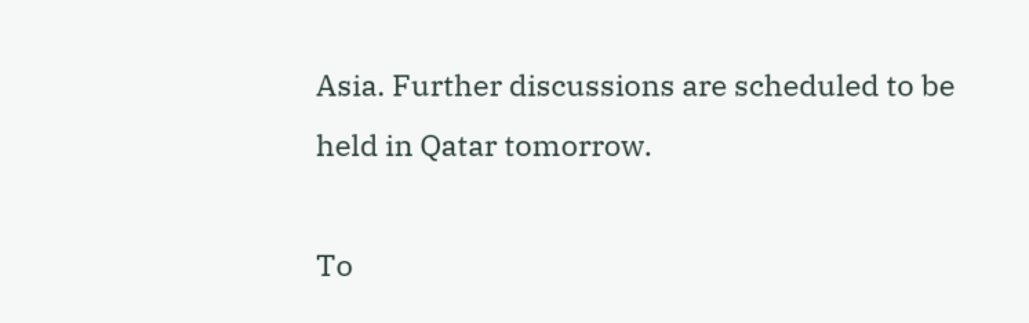Asia. Further discussions are scheduled to be held in Qatar tomorrow.

To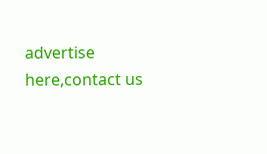advertise here,contact us